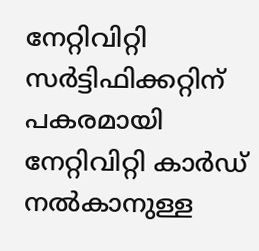നേറ്റിവിറ്റി സർട്ടിഫിക്കറ്റിന് പകരമായി നേറ്റിവിറ്റി കാർഡ് നൽകാനുള്ള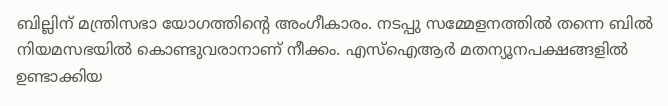ബില്ലിന് മന്ത്രിസഭാ യോഗത്തിന്റെ അംഗീകാരം. നടപ്പു സമ്മേളനത്തിൽ തന്നെ ബിൽ നിയമസഭയിൽ കൊണ്ടുവരാനാണ് നീക്കം. എസ്ഐആർ മതന്യൂനപക്ഷങ്ങളിൽ ഉണ്ടാക്കിയ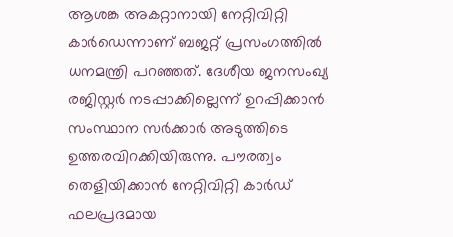ആശങ്ക അകറ്റാനായി നേറ്റിവിറ്റി കാർഡെന്നാണ് ബജറ്റ് പ്രസംഗത്തിൽ ധനമന്ത്രി പറഞ്ഞത്. ദേശീയ ജനസംഖ്യ രജിസ്റ്റർ നടപ്പാക്കില്ലെന്ന് ഉറപ്പിക്കാൻ സംസ്ഥാന സർക്കാർ അടുത്തിടെ ഉത്തരവിറക്കിയിരുന്നു. പൗരത്വം തെളിയിക്കാൻ നേറ്റിവിറ്റി കാർഡ് ഫലപ്രദമായ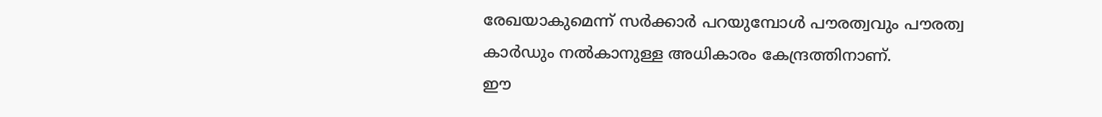രേഖയാകുമെന്ന് സർക്കാർ പറയുമ്പോൾ പൗരത്വവും പൗരത്വ കാർഡും നൽകാനുള്ള അധികാരം കേന്ദ്രത്തിനാണ്.
ഈ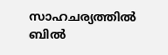സാഹചര്യത്തിൽ ബിൽ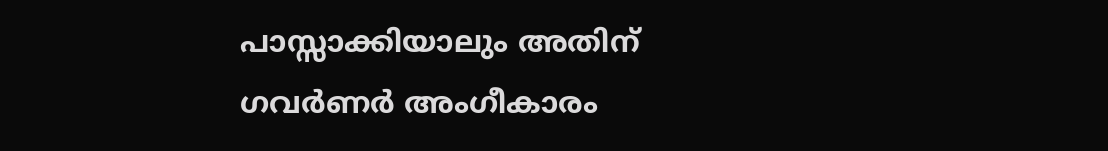പാസ്സാക്കിയാലും അതിന് ഗവർണർ അംഗീകാരം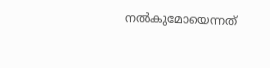നൽകുമോയെന്നത്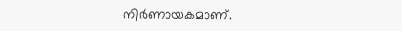നിർണായകമാണ്.